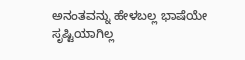ಅನಂತವನ್ನು ಹೇಳಬಲ್ಲ ಭಾಷೆಯೇ ಸೃಷ್ಟಿಯಾಗಿಲ್ಲ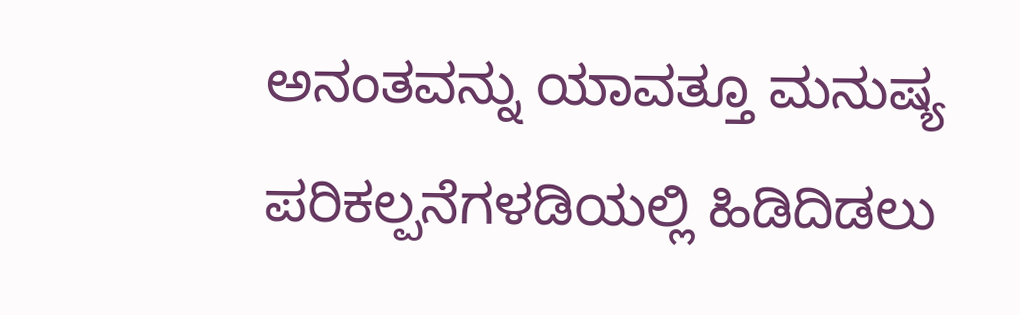ಅನಂತವನ್ನು ಯಾವತ್ತೂ ಮನುಷ್ಯ ಪರಿಕಲ್ಪನೆಗಳಡಿಯಲ್ಲಿ ಹಿಡಿದಿಡಲು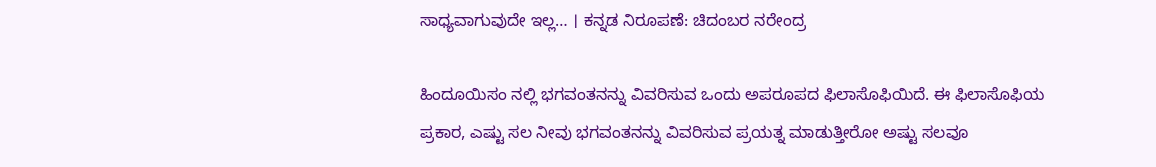ಸಾಧ್ಯವಾಗುವುದೇ ಇಲ್ಲ… । ಕನ್ನಡ ನಿರೂಪಣೆ: ಚಿದಂಬರ ನರೇಂದ್ರ

ಹಿಂದೂಯಿಸಂ ನಲ್ಲಿ ಭಗವಂತನನ್ನು ವಿವರಿಸುವ ಒಂದು ಅಪರೂಪದ ಫಿಲಾಸೊಫಿಯಿದೆ. ಈ ಫಿಲಾಸೊಫಿಯ ಪ್ರಕಾರ, ಎಷ್ಟು ಸಲ ನೀವು ಭಗವಂತನನ್ನು ವಿವರಿಸುವ ಪ್ರಯತ್ನ ಮಾಡುತ್ತೀರೋ ಅಷ್ಟು ಸಲವೂ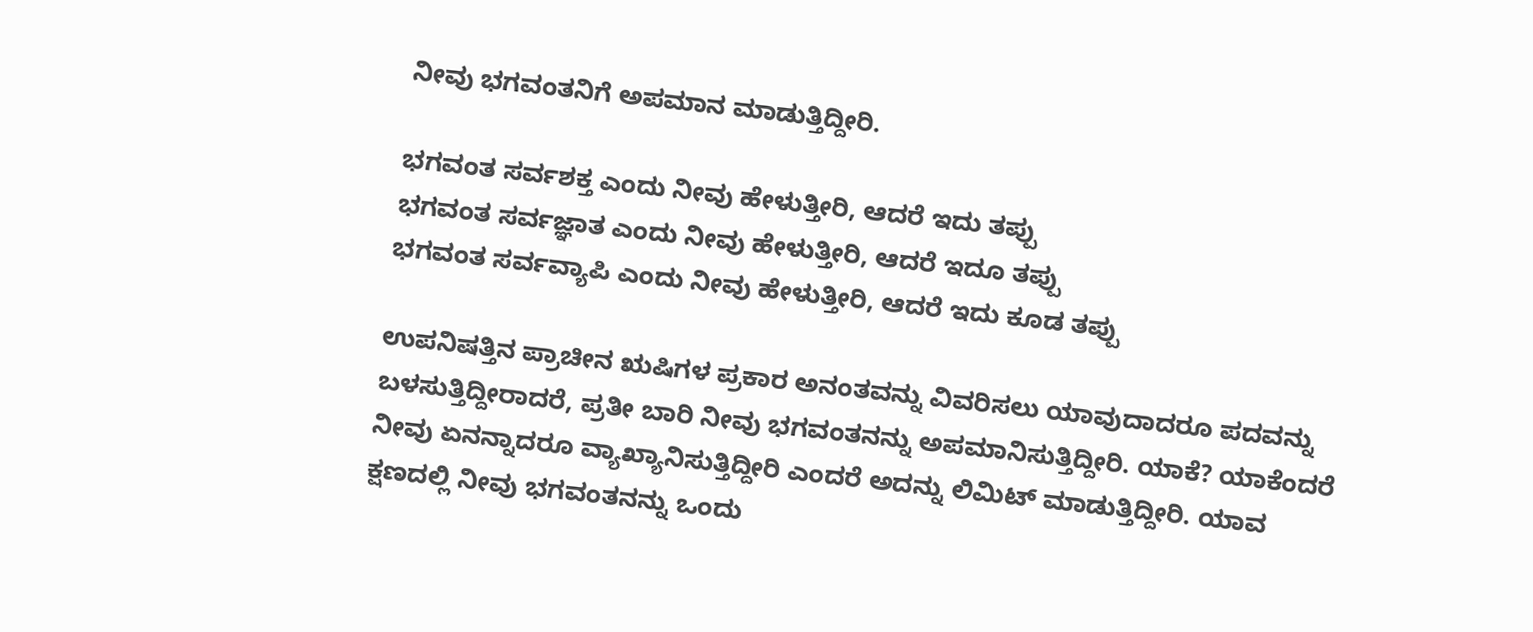ನೀವು ಭಗವಂತನಿಗೆ ಅಪಮಾನ ಮಾಡುತ್ತಿದ್ದೀರಿ.

ಭಗವಂತ ಸರ್ವಶಕ್ತ ಎಂದು ನೀವು ಹೇಳುತ್ತೀರಿ, ಆದರೆ ಇದು ತಪ್ಪು
ಭಗವಂತ ಸರ್ವಜ್ಞಾತ ಎಂದು ನೀವು ಹೇಳುತ್ತೀರಿ, ಆದರೆ ಇದೂ ತಪ್ಪು
ಭಗವಂತ ಸರ್ವವ್ಯಾಪಿ ಎಂದು ನೀವು ಹೇಳುತ್ತೀರಿ, ಆದರೆ ಇದು ಕೂಡ ತಪ್ಪು

ಉಪನಿಷತ್ತಿನ ಪ್ರಾಚೀನ ಋಷಿಗಳ ಪ್ರಕಾರ ಅನಂತವನ್ನು ವಿವರಿಸಲು ಯಾವುದಾದರೂ ಪದವನ್ನು ಬಳಸುತ್ತಿದ್ದೀರಾದರೆ, ಪ್ರತೀ ಬಾರಿ ನೀವು ಭಗವಂತನನ್ನು ಅಪಮಾನಿಸುತ್ತಿದ್ದೀರಿ. ಯಾಕೆ? ಯಾಕೆಂದರೆ ನೀವು ಏನನ್ನಾದರೂ ವ್ಯಾಖ್ಯಾನಿಸುತ್ತಿದ್ದೀರಿ ಎಂದರೆ ಅದನ್ನು ಲಿಮಿಟ್ ಮಾಡುತ್ತಿದ್ದೀರಿ. ಯಾವ ಕ್ಷಣದಲ್ಲಿ ನೀವು ಭಗವಂತನನ್ನು ಒಂದು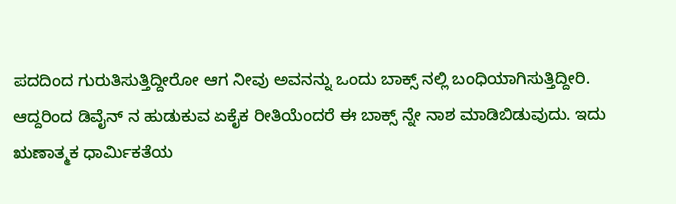ಪದದಿಂದ ಗುರುತಿಸುತ್ತಿದ್ದೀರೋ ಆಗ ನೀವು ಅವನನ್ನು ಒಂದು ಬಾಕ್ಸ್ ನಲ್ಲಿ ಬಂಧಿಯಾಗಿಸುತ್ತಿದ್ದೀರಿ. ಆದ್ದರಿಂದ ಡಿವೈನ್ ನ ಹುಡುಕುವ ಏಕೈಕ ರೀತಿಯೆಂದರೆ ಈ ಬಾಕ್ಸ್ ನ್ನೇ ನಾಶ ಮಾಡಿಬಿಡುವುದು. ಇದು ಋಣಾತ್ಮಕ ಧಾರ್ಮಿಕತೆಯ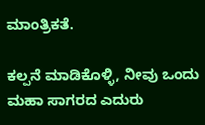ಮಾಂತ್ರಿಕತೆ.

ಕಲ್ಪನೆ ಮಾಡಿಕೊಳ್ಳಿ, ನೀವು ಒಂದು ಮಹಾ ಸಾಗರದ ಎದುರು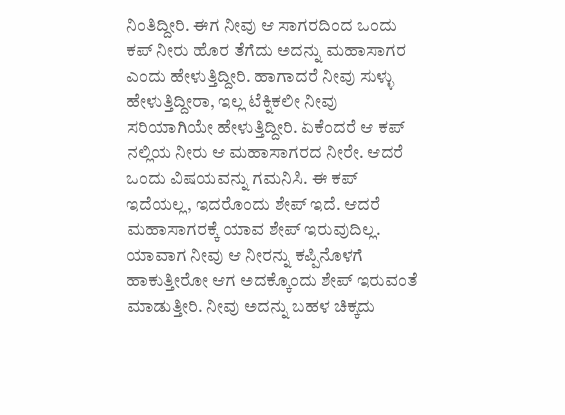ನಿಂತಿದ್ದೀರಿ. ಈಗ ನೀವು ಆ ಸಾಗರದಿಂದ ಒಂದು ಕಪ್ ನೀರು ಹೊರ ತೆಗೆದು ಅದನ್ನು ಮಹಾಸಾಗರ ಎಂದು ಹೇಳುತ್ತಿದ್ದೀರಿ. ಹಾಗಾದರೆ ನೀವು ಸುಳ್ಳು ಹೇಳುತ್ತಿದ್ದೀರಾ, ಇಲ್ಲ ಟೆಕ್ನಿಕಲೀ ನೀವು ಸರಿಯಾಗಿಯೇ ಹೇಳುತ್ತಿದ್ದೀರಿ. ಏಕೆಂದರೆ ಆ ಕಪ್ ನಲ್ಲಿಯ ನೀರು ಆ ಮಹಾಸಾಗರದ ನೀರೇ. ಆದರೆ ಒಂದು ವಿಷಯವನ್ನು ಗಮನಿಸಿ. ಈ ಕಪ್ ಇದೆಯಲ್ಲ, ಇದರೊಂದು ಶೇಪ್ ಇದೆ. ಆದರೆ ಮಹಾಸಾಗರಕ್ಕೆ ಯಾವ ಶೇಪ್ ಇರುವುದಿಲ್ಲ. ಯಾವಾಗ ನೀವು ಆ ನೀರನ್ನು ಕಪ್ಪಿನೊಳಗೆ ಹಾಕುತ್ತೀರೋ ಆಗ ಅದಕ್ಕೊಂದು ಶೇಪ್ ಇರುವಂತೆ ಮಾಡುತ್ತೀರಿ. ನೀವು ಅದನ್ನು ಬಹಳ ಚಿಕ್ಕದು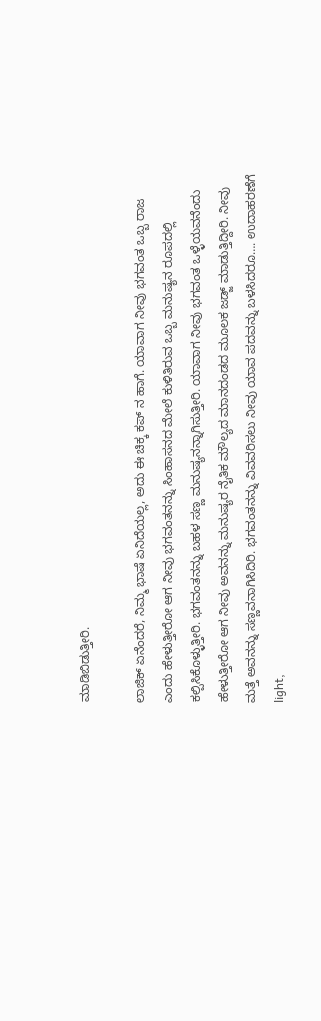ಮಾಡಿಬಿಡುತ್ತೀರಿ.

ಲಾಜಿಕ್ ಏನೆಂದರೆ, ನಿಮ್ಮ ಭಾಷೆ ಏನಿದೆಯಲ್ಲ, ಅದು ಈ ಚಿಕ್ಕ ಕಪ್ ನ ಹಾಗೆ. ಯಾವಾಗ ನೀವು ಭಗವಂತ ಒಬ್ಬ ರಾಜ ಎಂದು ಹೇಳುತ್ತೀರೋ ಆಗ ನೀವು ಭಗವಂತನನ್ನು ಸಿಂಹಾಸನದ ಮೇಲೆ ಕುಳಿತಿರುವ ಒಬ್ಬ ಮನುಷ್ಯನ ರೂಪದಲ್ಲಿ ಕಲ್ಪಿಸಿಕೊಳ್ಳುತ್ತೀರಿ. ಭಗವಂತನನ್ನು ಬಹಳ ಸಣ್ಣ ಮನುಷ್ಯನನ್ನಾಗಿಸುತ್ತೀರಿ. ಯಾವಾಗ ನೀವು ಭಗವಂತ ಒಳ್ಳೆಯವನೆಂದು ಹೇಳುತ್ತೀರೋ ಆಗ ನೀವು ಅವನನ್ನು ಮನುಷ್ಯರ ನೈತಿಕ ಮೌಲ್ಯದ ಮಾನದಂಡದ ಮೂಲಕ ಜಡ್ಜ್ ಮಾಡುತ್ತಿದ್ದೀರಿ. ನೀವು ಮತ್ತೆ ಅವನನ್ನು ಸಣ್ಣವನಾಗಿಸಿದಿರಿ. ಭಗವಂತನನ್ನು ವಿವವರಿಸಲು ನೀವು ಯಾವ ಪದವನ್ನು ಬಳಸಿದರೂ…. ಉದಾಹರಣೆಗೆ light,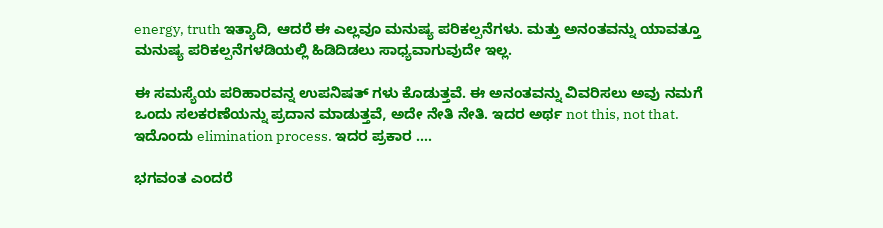energy, truth ಇತ್ಯಾದಿ, ಆದರೆ ಈ ಎಲ್ಲವೂ ಮನುಷ್ಯ ಪರಿಕಲ್ಪನೆಗಳು. ಮತ್ತು ಅನಂತವನ್ನು ಯಾವತ್ತೂ ಮನುಷ್ಯ ಪರಿಕಲ್ಪನೆಗಳಡಿಯಲ್ಲಿ ಹಿಡಿದಿಡಲು ಸಾಧ್ಯವಾಗುವುದೇ ಇಲ್ಲ.

ಈ ಸಮಸ್ಯೆಯ ಪರಿಹಾರವನ್ನ ಉಪನಿಷತ್ ಗಳು ಕೊಡುತ್ತವೆ. ಈ ಅನಂತವನ್ನು ವಿವರಿಸಲು ಅವು ನಮಗೆ ಒಂದು ಸಲಕರಣೆಯನ್ನು ಪ್ರದಾನ ಮಾಡುತ್ತವೆ, ಅದೇ ನೇತಿ ನೇತಿ. ಇದರ ಅರ್ಥ not this, not that. ಇದೊಂದು elimination process. ಇದರ ಪ್ರಕಾರ ….

ಭಗವಂತ ಎಂದರೆ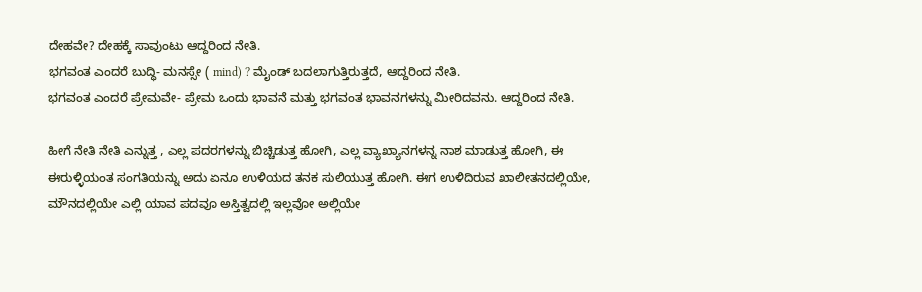ದೇಹವೇ? ದೇಹಕ್ಕೆ ಸಾವುಂಟು ಆದ್ದರಿಂದ ನೇತಿ.
ಭಗವಂತ ಎಂದರೆ ಬುದ್ಧಿ- ಮನಸ್ಸೇ ( mind) ? ಮೈಂಡ್ ಬದಲಾಗುತ್ತಿರುತ್ತದೆ, ಆದ್ದರಿಂದ ನೇತಿ.
ಭಗವಂತ ಎಂದರೆ ಪ್ರೇಮವೇ- ಪ್ರೇಮ ಒಂದು ಭಾವನೆ ಮತ್ತು ಭಗವಂತ ಭಾವನಗಳನ್ನು ಮೀರಿದವನು. ಆದ್ದರಿಂದ ನೇತಿ.

ಹೀಗೆ ನೇತಿ ನೇತಿ ಎನ್ನುತ್ತ , ಎಲ್ಲ ಪದರಗಳನ್ನು ಬಿಚ್ಚಿಡುತ್ತ ಹೋಗಿ, ಎಲ್ಲ ವ್ಯಾಖ್ಯಾನಗಳನ್ನ ನಾಶ ಮಾಡುತ್ತ ಹೋಗಿ, ಈ ಈರುಳ್ಳಿಯಂತ ಸಂಗತಿಯನ್ನು ಅದು ಏನೂ ಉಳಿಯದ ತನಕ ಸುಲಿಯುತ್ತ ಹೋಗಿ. ಈಗ ಉಳಿದಿರುವ ಖಾಲೀತನದಲ್ಲಿಯೇ, ಮೌನದಲ್ಲಿಯೇ ಎಲ್ಲಿ ಯಾವ ಪದವೂ ಅಸ್ತಿತ್ವದಲ್ಲಿ ಇಲ್ಲವೋ ಅಲ್ಲಿಯೇ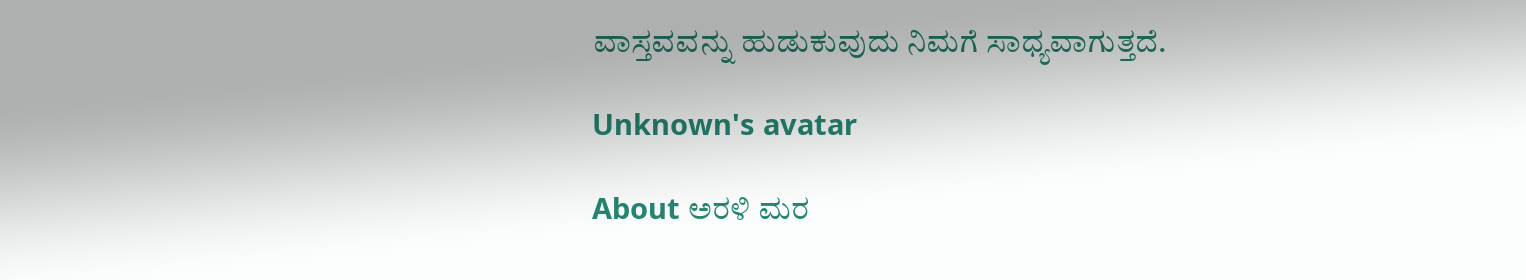ವಾಸ್ತವವನ್ನು ಹುಡುಕುವುದು ನಿಮಗೆ ಸಾಧ್ಯವಾಗುತ್ತದೆ.

Unknown's avatar

About ಅರಳಿ ಮರ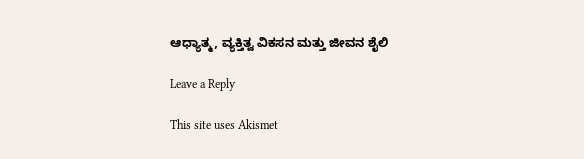ಆಧ್ಯಾತ್ಮ, ವ್ಯಕ್ತಿತ್ವ ವಿಕಸನ ಮತ್ತು ಜೀವನ ಶೈಲಿ

Leave a Reply

This site uses Akismet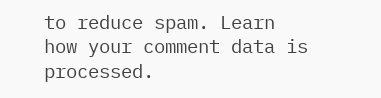to reduce spam. Learn how your comment data is processed.